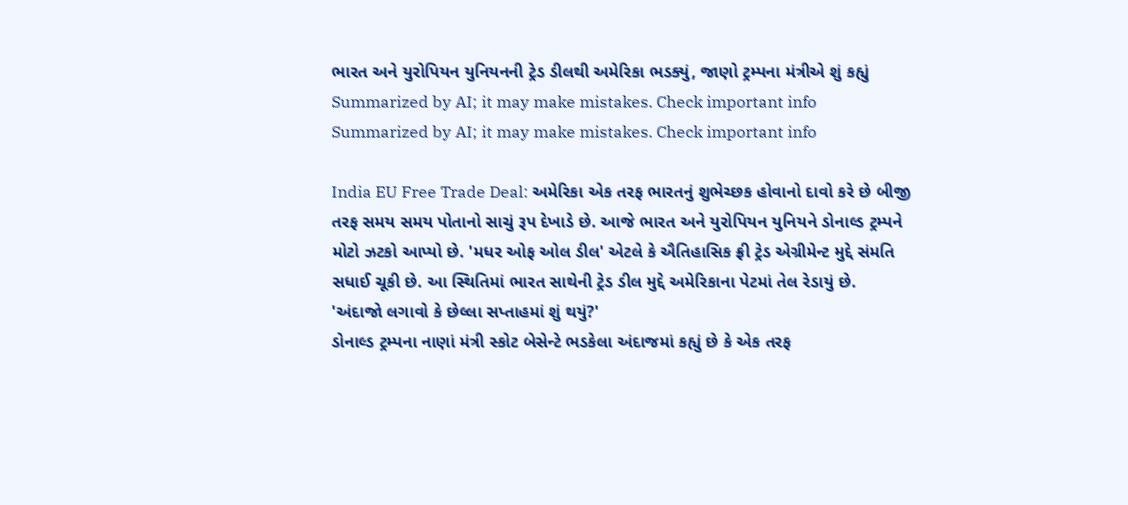ભારત અને યુરોપિયન યુનિયનની ટ્રેડ ડીલથી અમેરિકા ભડક્યું, જાણો ટ્રમ્પના મંત્રીએ શું કહ્યું
Summarized by AI; it may make mistakes. Check important info
Summarized by AI; it may make mistakes. Check important info

India EU Free Trade Deal: અમેરિકા એક તરફ ભારતનું શુભેચ્છક હોવાનો દાવો કરે છે બીજી તરફ સમય સમય પોતાનો સાચું રૂપ દેખાડે છે. આજે ભારત અને યુરોપિયન યુનિયને ડોનાલ્ડ ટ્રમ્પને મોટો ઝટકો આપ્યો છે. 'મધર ઓફ ઓલ ડીલ' એટલે કે ઐતિહાસિક ફ્રી ટ્રેડ એગ્રીમેન્ટ મુદ્દે સંમતિ સધાઈ ચૂકી છે. આ સ્થિતિમાં ભારત સાથેની ટ્રેડ ડીલ મુદ્દે અમેરિકાના પેટમાં તેલ રેડાયું છે.
'અંદાજો લગાવો કે છેલ્લા સપ્તાહમાં શું થયું?'
ડોનાલ્ડ ટ્રમ્પના નાણાં મંત્રી સ્કોટ બેસેન્ટે ભડકેલા અંદાજમાં કહ્યું છે કે એક તરફ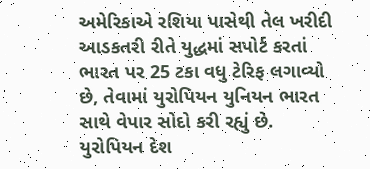અમેરિકાએ રશિયા પાસેથી તેલ ખરીદી આડકતરી રીતે યુદ્ધમાં સપોર્ટ કરતાં ભારત પર 25 ટકા વધુ ટેરિફ લગાવ્યો છે, તેવામાં યુરોપિયન યુનિયન ભારત સાથે વેપાર સોદો કરી રહ્યું છે. યુરોપિયન દેશ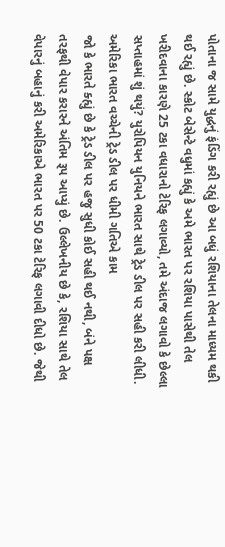પોતાના જ સામે યુદ્ધનું ફંડિંગ કરી રહ્યું છે આ બધું રશિયાના તેલના માધ્યમ થકી થઈ રહ્યું છે. સ્કોટ બેસેન્ટે વધુમાં કહ્યું કે અમે ભારત પર રશિયા પાસેથી તેલ ખરીદવાના કારણે 25 ટકા વધારાનો ટેરિફ લગાવ્યો, તમે અંદાજ લગાવો કે છેલ્લા સપ્તાહમાં શું થયું? યુરોપિયન યુનિયને ભારત સાથે ટ્રેડ ડીલ પર સહી કરી લીધી.
અમેરિકા ભારત વચ્ચેની ટ્રેડ ડીલ પર ધીમી ગતિએ કામ
જો કે ભારતે ક્હ્યું છે કે ટ્રેડ ડીલ પર હજુ સુધી કોઈ સહી થઈ નથી, બંને પક્ષ તરફથી વેપાર કરારને અંતિમ રૂપ આપ્યું છે. ઉલ્લેખનીય છે કે, રશિયા સાથે તેલ વેપારનું બહાનું કરી અમેરિકાએ ભારત પર 50 ટકા ટેરિફ લગાવી દીધો છે. જેથી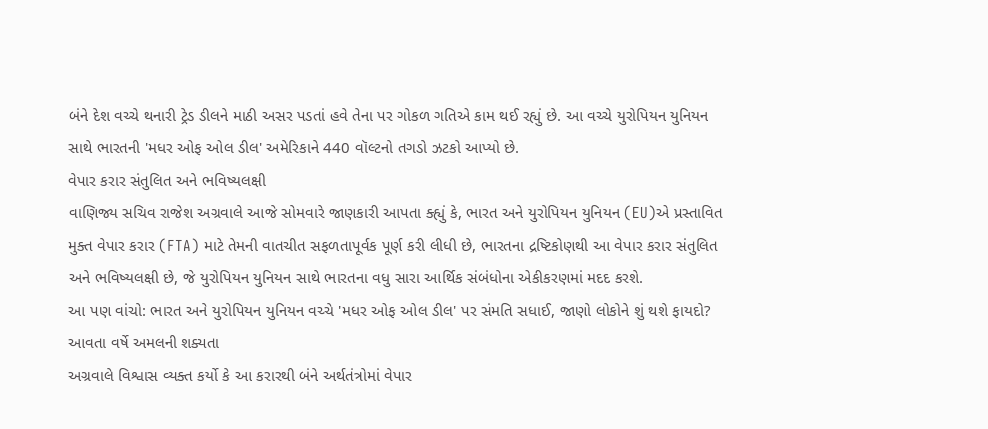બંને દેશ વચ્ચે થનારી ટ્રેડ ડીલને માઠી અસર પડતાં હવે તેના પર ગોકળ ગતિએ કામ થઈ રહ્યું છે. આ વચ્ચે યુરોપિયન યુનિયન સાથે ભારતની 'મધર ઓફ ઓલ ડીલ' અમેરિકાને 440 વૉલ્ટનો તગડો ઝટકો આપ્યો છે.
વેપાર કરાર સંતુલિત અને ભવિષ્યલક્ષી
વાણિજ્ય સચિવ રાજેશ અગ્રવાલે આજે સોમવારે જાણકારી આપતા ક્હ્યું કે, ભારત અને યુરોપિયન યુનિયન (EU)એ પ્રસ્તાવિત મુક્ત વેપાર કરાર (FTA) માટે તેમની વાતચીત સફળતાપૂર્વક પૂર્ણ કરી લીધી છે, ભારતના દ્રષ્ટિકોણથી આ વેપાર કરાર સંતુલિત અને ભવિષ્યલક્ષી છે, જે યુરોપિયન યુનિયન સાથે ભારતના વધુ સારા આર્થિક સંબંધોના એકીકરણમાં મદદ કરશે.
આ પણ વાંચો: ભારત અને યુરોપિયન યુનિયન વચ્ચે 'મધર ઓફ ઓલ ડીલ' પર સંમતિ સધાઈ, જાણો લોકોને શું થશે ફાયદો?
આવતા વર્ષે અમલની શક્યતા
અગ્રવાલે વિશ્વાસ વ્યક્ત કર્યો કે આ કરારથી બંને અર્થતંત્રોમાં વેપાર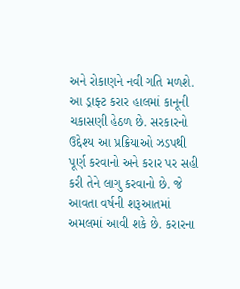અને રોકાણને નવી ગતિ મળશે. આ ડ્રાફ્ટ કરાર હાલમાં કાનૂની ચકાસણી હેઠળ છે. સરકારનો ઉદ્દેશ્ય આ પ્રક્રિયાઓ ઝડપથી પૂર્ણ કરવાનો અને કરાર પર સહી કરી તેને લાગુ કરવાનો છે. જે આવતા વર્ષની શરૂઆતમાં અમલમાં આવી શકે છે. કરારના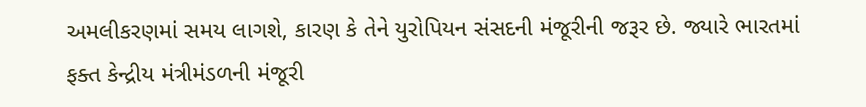અમલીકરણમાં સમય લાગશે, કારણ કે તેને યુરોપિયન સંસદની મંજૂરીની જરૂર છે. જ્યારે ભારતમાં ફક્ત કેન્દ્રીય મંત્રીમંડળની મંજૂરી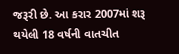જરૂરી છે. આ કરાર 2007માં શરૂ થયેલી 18 વર્ષની વાતચીત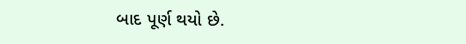બાદ પૂર્ણ થયો છે.